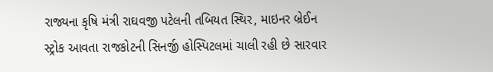રાજ્યના કૃષિ મંત્રી રાઘવજી પટેલની તબિયત સ્થિર, માઇનર બ્રેઈન સ્ટ્રોક આવતા રાજકોટની સિનર્જી હોસ્પિટલમાં ચાલી રહી છે સારવાર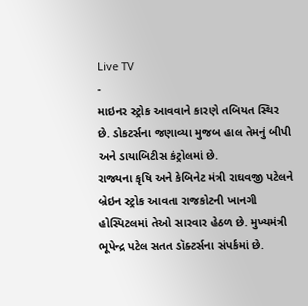Live TV
-
માઇનર સ્ટ્રોક આવવાને કારણે તબિયત સ્થિર છે. ડોકટર્સના જણાવ્યા મુજબ હાલ તેમનું બીપી અને ડાયાબિટીસ કંટ્રોલમાં છે.
રાજ્યના કૃષિ અને કેબિનેટ મંત્રી રાઘવજી પટેલને બ્રેઇન સ્ટ્રોક આવતા રાજકોટની ખાનગી હોસ્પિટલમાં તેઓ સારવાર હેઠળ છે. મુખ્યમંત્રી ભૂપેન્દ્ર પટેલ સતત ડૉક્ટર્સના સંપર્કમાં છે.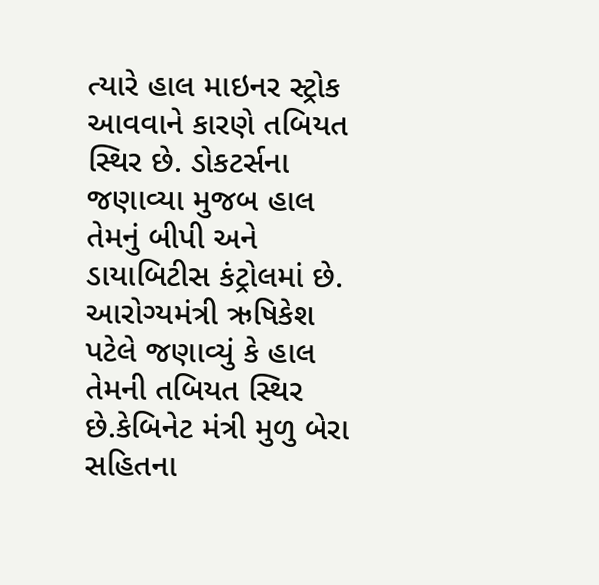ત્યારે હાલ માઇનર સ્ટ્રોક આવવાને કારણે તબિયત સ્થિર છે. ડોકટર્સના જણાવ્યા મુજબ હાલ તેમનું બીપી અને ડાયાબિટીસ કંટ્રોલમાં છે. આરોગ્યમંત્રી ઋષિકેશ પટેલે જણાવ્યું કે હાલ તેમની તબિયત સ્થિર છે.કેબિનેટ મંત્રી મુળુ બેરા સહિતના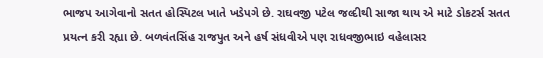ભાજપ આગેવાનો સતત હોસ્પિટલ ખાતે ખડેપગે છે. રાઘવજી પટેલ જલ્દીથી સાજા થાય એ માટે ડોકટર્સ સતત પ્રયત્ન કરી રહ્યા છે. બળવંતસિંહ રાજપુત અને હર્ષ સંધવીએ પણ રાધવજીભાઇ વહેલાસર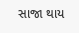સાજા થાય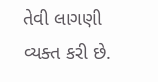તેવી લાગણી વ્યક્ત કરી છે.